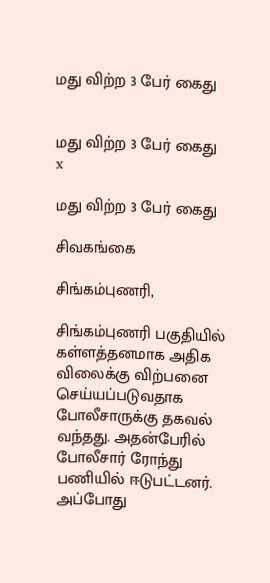மது விற்ற 3 பேர் கைது


மது விற்ற 3 பேர் கைது
x

மது விற்ற 3 பேர் கைது

சிவகங்கை

சிங்கம்புணரி,

சிங்கம்புணரி பகுதியில் கள்ளத்தனமாக அதிக விலைக்கு விற்பனை செய்யப்படுவதாக போலீசாருக்கு தகவல் வந்தது. அதன்பேரில் போலீசார் ரோந்து பணியில் ஈடுபட்டனர். அப்போது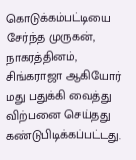கொடுக்கம்பட்டியை சேர்ந்த முருகன், நாகரத்தினம், சிங்கராஜா ஆகியோர் மது பதுக்கி வைத்து விற்பனை செய்தது கண்டுபிடிக்கப்பட்டது.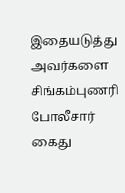இதையடுத்து அவர்களை சிங்கம்புணரி போலீசார் கைது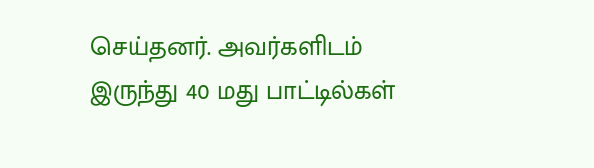செய்தனர். அவர்களிடம் இருந்து 40 மது பாட்டில்கள்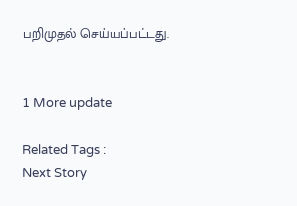பறிமுதல் செய்யப்பட்டது.


1 More update

Related Tags :
Next Story